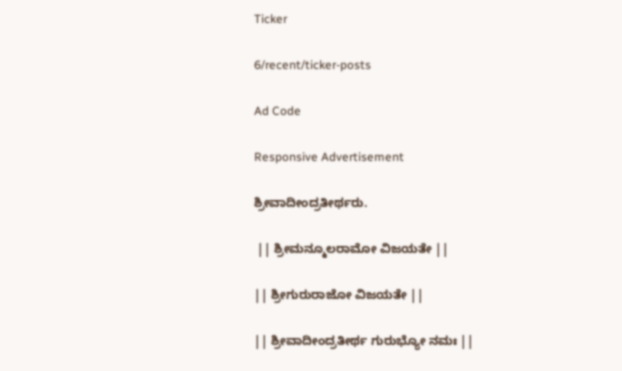Ticker

6/recent/ticker-posts

Ad Code

Responsive Advertisement

ಶ್ರೀವಾದೀಂದ್ರತೀರ್ಥರು.

 || ಶ್ರೀಮನ್ಮೂಲರಾಮೋ ವಿಜಯತೇ ||

|| ಶ್ರೀಗುರುರಾಜೋ ವಿಜಯತೇ ||

|| ಶ್ರೀವಾದೀಂದ್ರತೀರ್ಥ ಗುರುಭ್ಯೋ ನಮಃ ||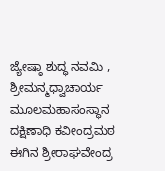ಜ್ಯೇಷ್ಠಾ ಶುದ್ಧ ನವಮಿ ,  ಶ್ರೀಮನ್ಮಧ್ವಾಚಾರ್ಯ ಮೂಲಮಹಾಸಂಸ್ಥಾನ ದಕ್ಷಿಣಾಧಿ ಕವೀಂದ್ರಮಠ ಈಗಿನ ಶ್ರೀರಾಘವೇಂದ್ರ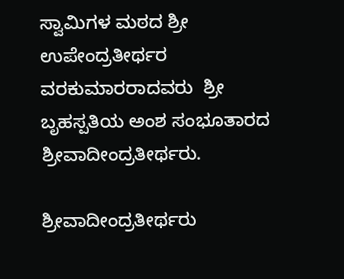ಸ್ವಾಮಿಗಳ ಮಠದ ಶ್ರೀ ಉಪೇಂದ್ರತೀರ್ಥರ ವರಕುಮಾರರಾದವರು  ಶ್ರೀ ಬೃಹಸ್ಪತಿಯ ಅಂಶ ಸಂಭೂತಾರದ ಶ್ರೀವಾದೀಂದ್ರತೀರ್ಥರು.

ಶ್ರೀವಾದೀಂದ್ರತೀರ್ಥರು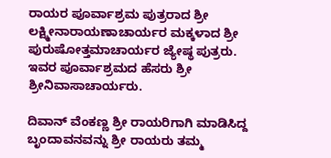ರಾಯರ ಪೂರ್ವಾಶ್ರಮ ಪುತ್ರರಾದ ಶ್ರೀ ಲಕ್ಷ್ಮೀನಾರಾಯಣಾಚಾರ್ಯರ ಮಕ್ಕಳಾದ ಶ್ರೀ ಪುರುಷೋತ್ತಮಾಚಾರ್ಯರ ಜ್ಯೇಷ್ಥ ಪುತ್ರರು. ಇವರ ಪೂರ್ವಾಶ್ರಮದ ಹೆಸರು ಶ್ರೀ ಶ್ರೀನಿವಾಸಾಚಾರ್ಯರು.

ದಿವಾನ್ ವೆಂಕಣ್ಣ ಶ್ರೀ ರಾಯರಿಗಾಗಿ ಮಾಡಿಸಿದ್ದ ಬೃಂದಾವನವನ್ನು ಶ್ರೀ ರಾಯರು ತಮ್ಮ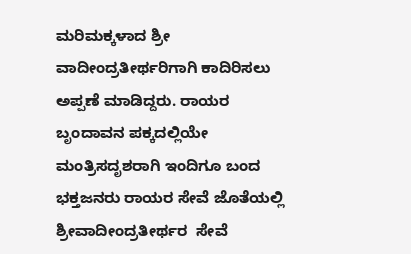ಮರಿಮಕ್ಕಳಾದ ಶ್ರೀ ವಾದೀಂದ್ರತೀರ್ಥರಿಗಾಗಿ ಕಾದಿರಿಸಲು ಅಪ್ಪಣೆ ಮಾಡಿದ್ದರು. ರಾಯರ ಬೃಂದಾವನ ಪಕ್ಕದಲ್ಲಿಯೇ ಮಂತ್ರಿಸದೃಶರಾಗಿ ಇಂದಿಗೂ ಬಂದ ಭಕ್ತಜನರು ರಾಯರ ಸೇವೆ ಜೊತೆಯಲ್ಲಿ  ಶ್ರೀವಾದೀಂದ್ರತೀರ್ಥರ  ಸೇವೆ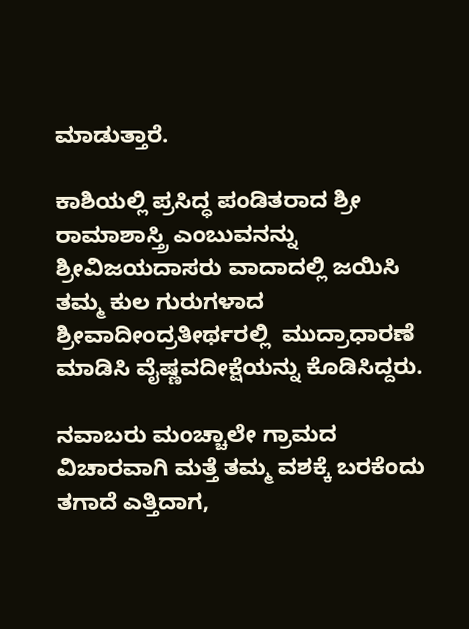ಮಾಡುತ್ತಾರೆ.

ಕಾಶಿಯಲ್ಲಿ ಪ್ರಸಿದ್ಧ ಪಂಡಿತರಾದ ಶ್ರೀ ರಾಮಾಶಾಸ್ತ್ರಿ ಎಂಬುವನನ್ನು  ಶ್ರೀವಿಜಯದಾಸರು ವಾದಾದಲ್ಲಿ ಜಯಿಸಿ ತಮ್ಮ ಕುಲ ಗುರುಗಳಾದ ಶ್ರೀವಾದೀಂದ್ರತೀರ್ಥರಲ್ಲಿ  ಮುದ್ರಾಧಾರಣೆ ಮಾಡಿಸಿ ವೈಷ್ಣವದೀಕ್ಷೆಯನ್ನು ಕೊಡಿಸಿದ್ದರು.

ನವಾಬರು ಮಂಚ್ಚಾಲೇ ಗ್ರಾಮದ ವಿಚಾರವಾಗಿ ಮತ್ತೆ ತಮ್ಮ ವಶಕ್ಕೆ ಬರಕೆಂದು ತಗಾದೆ ಎತ್ತಿದಾಗ,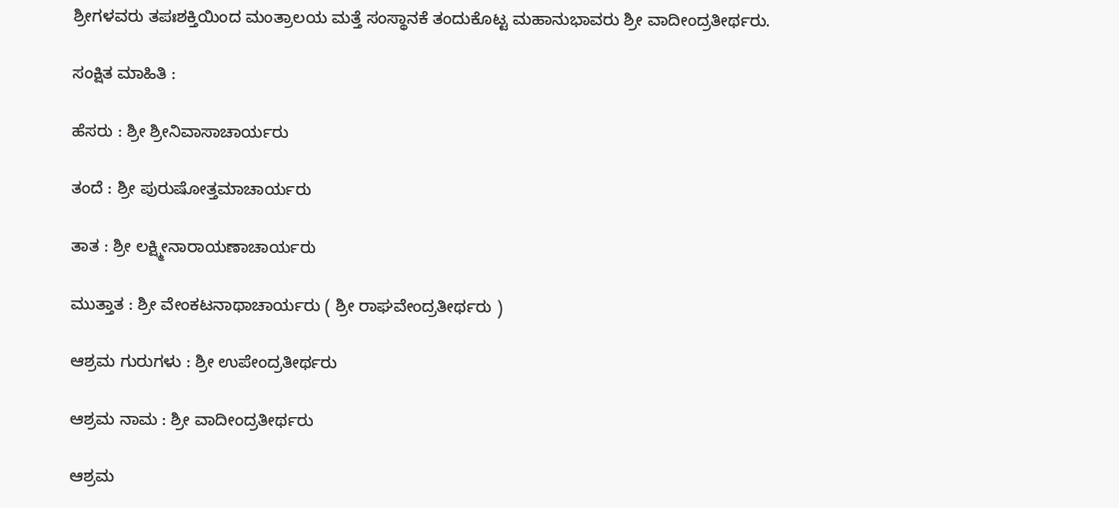ಶ್ರೀಗಳವರು ತಪಃಶಕ್ತಿಯಿಂದ ಮಂತ್ರಾಲಯ ಮತ್ತೆ ಸಂಸ್ಥಾನಕೆ ತಂದುಕೊಟ್ಟ ಮಹಾನುಭಾವರು ಶ್ರೀ ವಾದೀಂದ್ರತೀರ್ಥರು.

ಸಂಕ್ಷಿತ ಮಾಹಿತಿ :

ಹೆಸರು : ಶ್ರೀ ಶ್ರೀನಿವಾಸಾಚಾರ್ಯರು

ತಂದೆ : ಶ್ರೀ ಪುರುಷೋತ್ತಮಾಚಾರ್ಯರು

ತಾತ : ಶ್ರೀ ಲಕ್ಷ್ಮೀನಾರಾಯಣಾಚಾರ್ಯರು

ಮುತ್ತಾತ : ಶ್ರೀ ವೇಂಕಟನಾಥಾಚಾರ್ಯರು ( ಶ್ರೀ ರಾಘವೇಂದ್ರತೀರ್ಥರು )

ಆಶ್ರಮ ಗುರುಗಳು : ಶ್ರೀ ಉಪೇಂದ್ರತೀರ್ಥರು

ಆಶ್ರಮ ನಾಮ : ಶ್ರೀ ವಾದೀಂದ್ರತೀರ್ಥರು

ಆಶ್ರಮ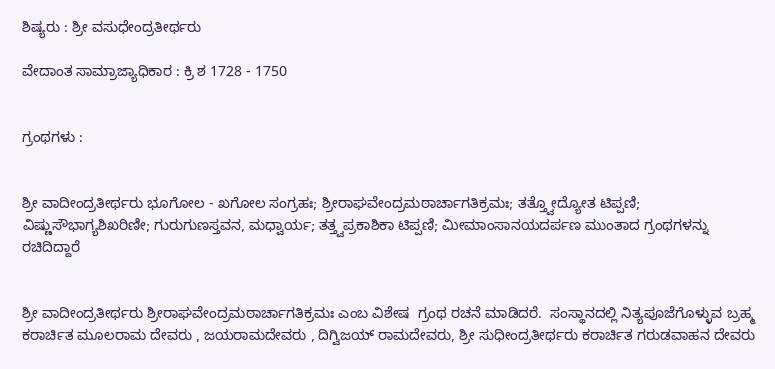ಶಿಷ್ಯರು : ಶ್ರೀ ವಸುಧೇಂದ್ರತೀರ್ಥರು

ವೇದಾಂತ ಸಾಮ್ರಾಜ್ಯಾಧಿಕಾರ : ಕ್ರಿ ಶ 1728 - 1750


ಗ್ರಂಥಗಳು :


ಶ್ರೀ ವಾದೀಂದ್ರತೀರ್ಥರು ಭೂಗೋಲ - ಖಗೋಲ ಸಂಗ್ರಹಃ; ಶ್ರೀರಾಘವೇಂದ್ರಮಠಾರ್ಚಾಗತಿಕ್ರಮಃ; ತತ್ತ್ವೋದ್ಯೋತ ಟಿಪ್ಪಣಿ; ವಿಷ್ಣುಸೌಭಾಗ್ಯಶಿಖರಿಣೀ; ಗುರುಗುಣಸ್ತವನ, ಮಧ್ವಾರ್ಯ; ತತ್ತ್ವಪ್ರಕಾಶಿಕಾ ಟಿಪ್ಪಣಿ; ಮೀಮಾಂಸಾನಯದರ್ಪಣ ಮುಂತಾದ ಗ್ರಂಥಗಳನ್ನು ರಚಿದಿದ್ದಾರೆ


ಶ್ರೀ ವಾದೀಂದ್ರತೀರ್ಥರು ಶ್ರೀರಾಘವೇಂದ್ರಮಠಾರ್ಚಾಗತಿಕ್ರಮಃ ಎಂಬ ವಿಶೇಷ  ಗ್ರಂಥ ರಚನೆ ಮಾಡಿದರೆ.  ಸಂಸ್ಥಾನದಲ್ಲಿ ನಿತ್ಯಪೂಜೆಗೊಳ್ಳುವ ಬ್ರಹ್ಮ ಕರಾರ್ಚಿತ ಮೂಲರಾಮ ದೇವರು , ಜಯರಾಮದೇವರು , ದಿಗ್ವಿಜಯ್ ರಾಮದೇವರು, ಶ್ರೀ ಸುಧೀಂದ್ರತೀರ್ಥರು ಕರಾರ್ಚಿತ ಗರುಡವಾಹನ ದೇವರು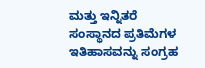ಮತ್ತು ಇನ್ನಿತರೆ ಸಂಸ್ಥಾನದ ಪ್ರತಿಮೆಗಳ ಇತಿಹಾಸವನ್ನು ಸಂಗ್ರಹ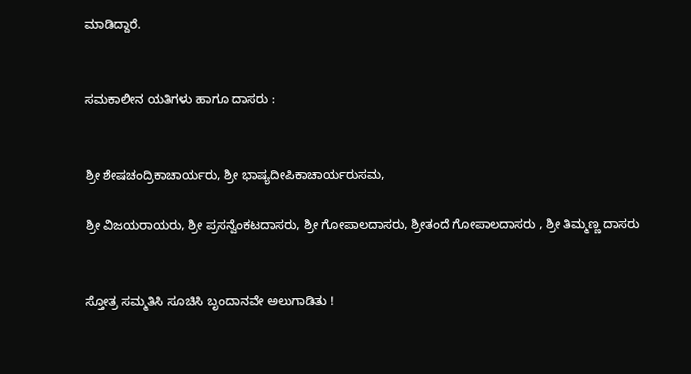ಮಾಡಿದ್ದಾರೆ.


ಸಮಕಾಲೀನ ಯತಿಗಳು ಹಾಗೂ ದಾಸರು :


ಶ್ರೀ ಶೇಷಚಂದ್ರಿಕಾಚಾರ್ಯರು, ಶ್ರೀ ಭಾಷ್ಯದೀಪಿಕಾಚಾರ್ಯರುಸಮ,

ಶ್ರೀ ವಿಜಯರಾಯರು, ಶ್ರೀ ಪ್ರಸನ್ವೆಂಕಟದಾಸರು, ಶ್ರೀ ಗೋಪಾಲದಾಸರು, ಶ್ರೀತಂದೆ ಗೋಪಾಲದಾಸರು , ಶ್ರೀ ತಿಮ್ಮಣ್ಣ ದಾಸರು


ಸ್ತೋತ್ರ ಸಮ್ಮತಿಸಿ ಸೂಚಿಸಿ ಬೃಂದಾನವೇ ಅಲುಗಾಡಿತು !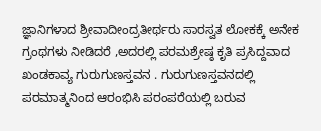ಜ್ಞಾನಿಗಳಾದ ಶ್ರೀವಾದೀಂದ್ರತೀರ್ಥರು ಸಾರಸ್ವತ ಲೋಕಕ್ಕೆ ಅನೇಕ ಗ್ರಂಥಗಳು ನೀಡಿದರೆ ,ಅದರಲ್ಲಿ ಪರಮಶ್ರೇಷ್ಠ ಕೃತಿ ಪ್ರಸಿದ್ದವಾದ ಖಂಡಕಾವ್ಯ ಗುರುಗುಣಸ್ತವನ . ಗುರುಗುಣಸ್ತವನದಲ್ಲಿ ಪರಮಾತ್ಮನಿಂದ ಆರಂಭಿಸಿ ಪರಂಪರೆಯಲ್ಲಿ ಬರುವ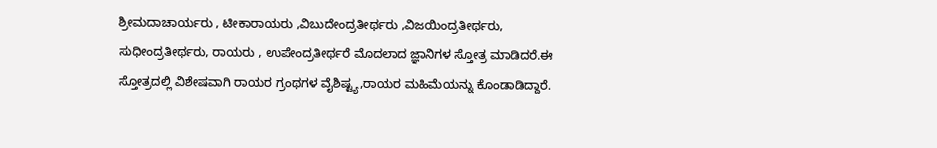ಶ್ರೀಮದಾಚಾರ್ಯರು , ಟೀಕಾರಾಯರು ,ವಿಬುದೇಂದ್ರತೀರ್ಥರು ,ವಿಜಯಿಂದ್ರತೀರ್ಥರು, ಸುಧೀಂದ್ರತೀರ್ಥರು, ರಾಯರು , ಉಪೇಂದ್ರತೀರ್ಥರೆ ಮೊದಲಾದ ಜ್ಞಾನಿಗಳ ಸ್ತೋತ್ರ ಮಾಡಿದರೆ.ಈ ಸ್ತೋತ್ರದಲ್ಲಿ ವಿಶೇಷವಾಗಿ ರಾಯರ ಗ್ರಂಥಗಳ ವೈಶಿಷ್ಟ್ಯ,ರಾಯರ ಮಹಿಮೆಯನ್ನು ಕೊಂಡಾಡಿದ್ದಾರೆ.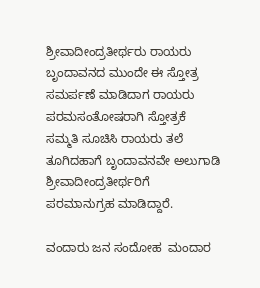ಶ್ರೀವಾದೀಂದ್ರತೀರ್ಥರು ರಾಯರು ಬೃಂದಾವನದ ಮುಂದೇ ಈ ಸ್ತೋತ್ರ ಸಮರ್ಪಣೆ ಮಾಡಿದಾಗ ರಾಯರು ಪರಮಸಂತೋಷರಾಗಿ ಸ್ತೋತ್ರಕೆ ಸಮ್ಮತಿ ಸೂಚಿಸಿ ರಾಯರು ತಲೆ ತೂಗಿದಹಾಗೆ ಬೃಂದಾವನವೇ ಅಲುಗಾಡಿ ಶ್ರೀವಾದೀಂದ್ರತೀರ್ಥರಿಗೆ ಪರಮಾನುಗ್ರಹ ಮಾಡಿದ್ದಾರೆ.

ವಂದಾರು ಜನ ಸಂದೋಹ  ಮಂದಾರ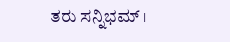ತರು ಸನ್ನಿಭಮ್ ।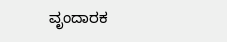ವೃಂದಾರಕ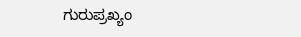ಗುರುಪ್ರಖ್ಯಂ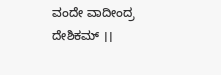ವಂದೇ ವಾದೀಂದ್ರ ದೇಶಿಕಮ್ ।।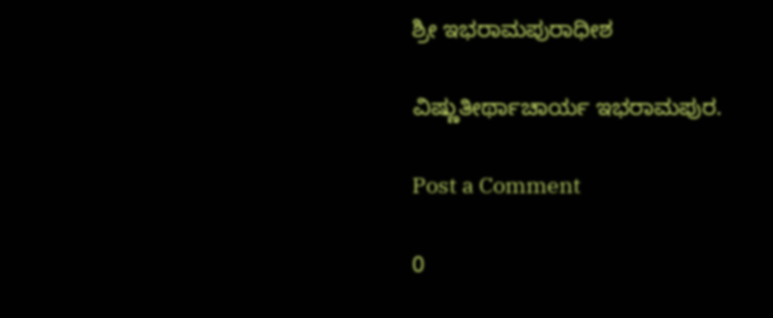ಶ್ರೀ ಇಭರಾಮಪುರಾಧೀಶ

ವಿಷ್ಣುತೀರ್ಥಾಚಾರ್ಯ ಇಭರಾಮಪುರ.

Post a Comment

0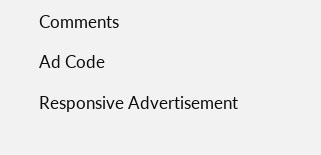Comments

Ad Code

Responsive Advertisement